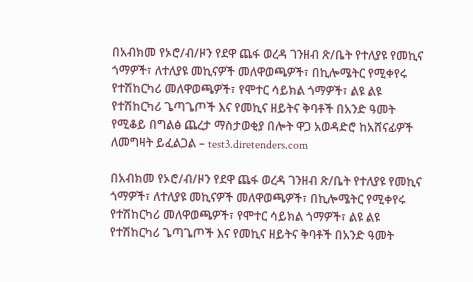በአብክመ የኦሮ/ብ/ዞን የደዋ ጨፋ ወረዳ ገንዘብ ጽ/ቤት የተለያዩ የመኪና ጎማዎች፣ ለተለያዩ መኪናዎች መለዋወጫዎች፣ በኪሎሜትር የሚቀየሩ የተሽከርካሪ መለዋወጫዎች፣ የሞተር ሳይክል ጎማዎች፣ ልዩ ልዩ የተሽከርካሪ ጌጣጌጦች እና የመኪና ዘይትና ቅባቶች በአንድ ዓመት የሚቆይ በግልፅ ጨረታ ማስታወቂያ በሎት ዋጋ አወዳድሮ ከአሸናፊዎች ለመግዛት ይፈልጋል – test3.diretenders.com

በአብክመ የኦሮ/ብ/ዞን የደዋ ጨፋ ወረዳ ገንዘብ ጽ/ቤት የተለያዩ የመኪና ጎማዎች፣ ለተለያዩ መኪናዎች መለዋወጫዎች፣ በኪሎሜትር የሚቀየሩ የተሽከርካሪ መለዋወጫዎች፣ የሞተር ሳይክል ጎማዎች፣ ልዩ ልዩ የተሽከርካሪ ጌጣጌጦች እና የመኪና ዘይትና ቅባቶች በአንድ ዓመት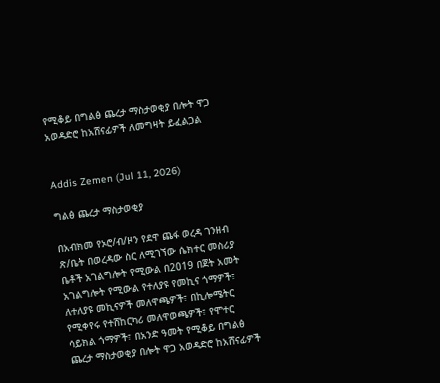የሚቆይ በግልፅ ጨረታ ማስታወቂያ በሎት ዋጋ አወዳድሮ ከአሸናፊዎች ለመግዛት ይፈልጋል


Addis Zemen (Jul 11, 2026)

ግልፅ ጨረታ ማስታወቂያ

በአብክመ የኦሮ/ብ/ዞን የደዋ ጨፋ ወረዳ ገንዘብ ጽ/ቤት በወረዳው ስር ለሚገኘው ሴክተር መስሪያ ቤቶች አገልግሎት የሚውል በ2019 በጀት አመት አገልግሎት የሚውል የተለያዩ የመኪና ጎማዎች፣ ለተለያዩ መኪናዎች መለዋጫዎች፣ በኪሎሜትር የሚቀየሩ የተሸከርካሪ መለዋወጫዎች፣ የሞተር ሳይክል ጎማዎች፣ በአንድ ዓመት የሚቆይ በግልፅ ጨረታ ማስታወቂያ በሎት ዋጋ አወዳድሮ ከአሸናፊዎች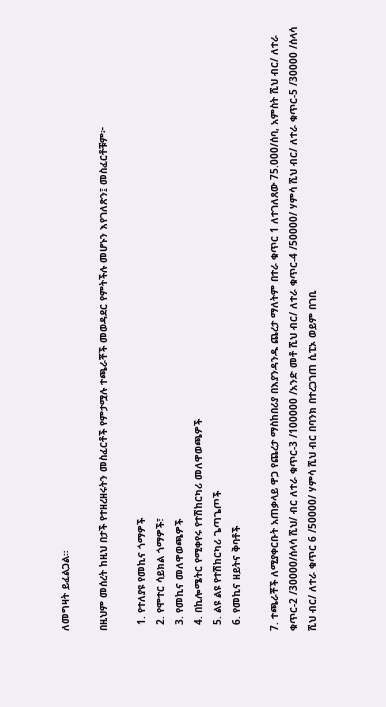ለመግዛት ይፈልጋል።

በዚህም መሰረት ከዚህ በታች የተዘረዘሩትን መስፈርቶች የምታሟሉ ተጫራቾች መወዳደር የምትችሉ መሆኑን እየገለጽን፤ መስፈርቶቹም፦

  1. የተለያዩ የመኪና ጎማዎች
  2. የሞተር ሳይክል ጎማዎች፣
  3. የመኪና መለዋወጫዎች
  4. በኪሎሜትር የሚቀየሩ የተሽከርካሪ መለዋወጫዎች
  5. ልዩ ልዩ የተሽከርካሪ ጌጣጌጦች
  6. የመኪና ዘይትና ቅባቶች

7. ተጫራቾች ለሚያቀርቡት አጠቃላይ ዋጋ የጨረታ ማስከበሪያ በእያንዳንዱ ጨረታ ማለትም በተራ ቁጥር 1 ለተገለጸው 75.000/ሰባ, አምስት ሺህ ብር/ ለተራ ቁጥር-2 /30000/ሰላሳ ሺህ/ ብር ለተራ ቁጥር-3 /100000 /አንድ መቶ ሺህ ብር/ ለተራ ቁጥር-4 /50000/ ሃምሳ ሺህ ብር/ ለተራ ቁጥር-5 /30000 /ሰላሳ ሺህ ብር/ ለተራ ቁጥር 6 /50000/ ሃምሳ ሺህ ብር በባንክ በተረጋገጠ ሲፒኦ ወይም በገቢ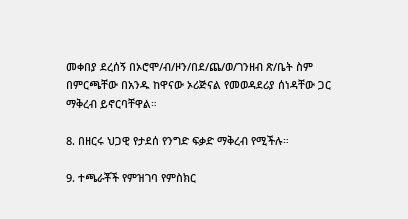መቀበያ ደረሰኝ በኦሮሞ/ብ/ዞን/በደ/ጨ/ወ/ገንዘብ ጽ/ቤት ስም በምርጫቸው በአንዱ ከዋናው ኦሪጅናል የመወዳደሪያ ሰነዳቸው ጋር ማቅረብ ይኖርባቸዋል።

8. በዘርሩ ህጋዊ የታደሰ የንግድ ፍቃድ ማቅረብ የሚችሉ።

9. ተጫራቾች የምዝገባ የምስክር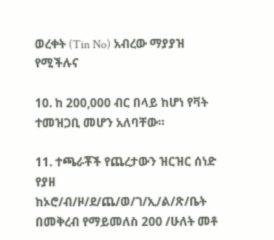ወረቀት (Tin No) አብረው ማያያዝ የሚችሉና

10. ከ 200,000 ብር በላይ ከሆነ የቫት ተመዝጋቢ መሆን አለባቸው።

11. ተጫራቾች የጨረታውን ዝርዝር ሰነድ የያዘ ከኦሮ/ብ/ዞ/ደ/ጨ/ወ/ገ/ኢ/ል/ጽ/ቤት በመቅረብ የማይመለስ 200 /ሁለት መቶ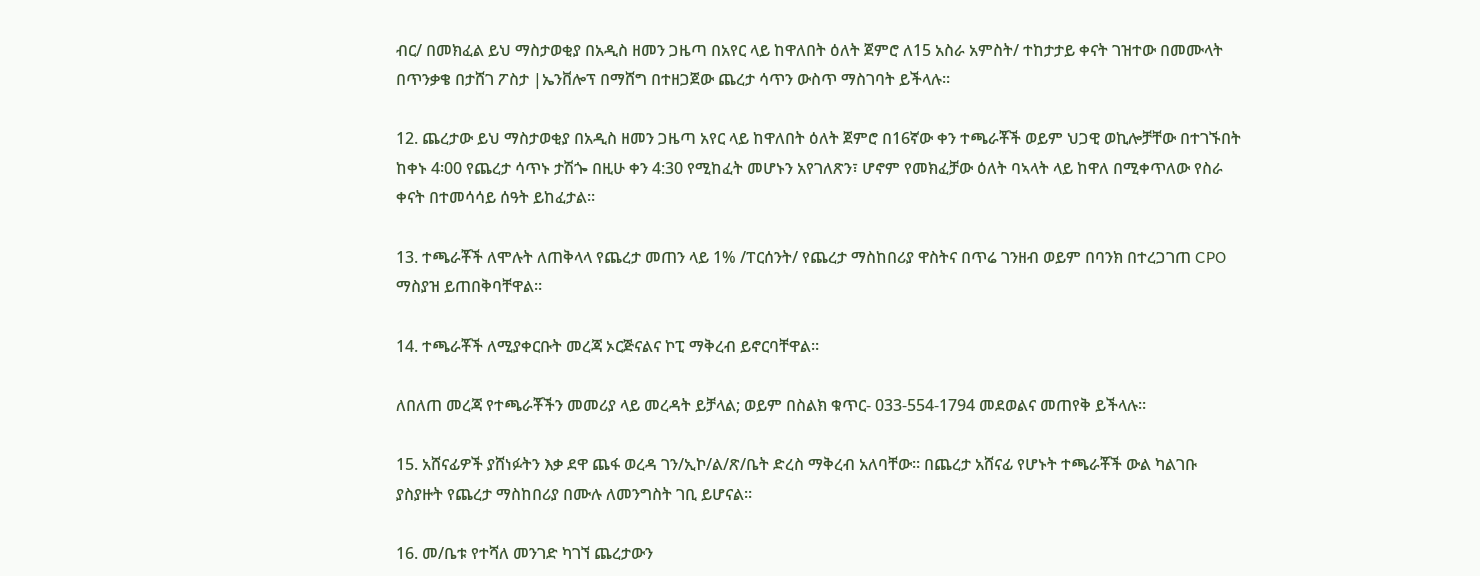ብር/ በመክፈል ይህ ማስታወቂያ በአዲስ ዘመን ጋዜጣ በአየር ላይ ከዋለበት ዕለት ጀምሮ ለ15 አስራ አምስት/ ተከታታይ ቀናት ገዝተው በመሙላት በጥንቃቄ በታሸገ ፖስታ |ኤንቨሎፕ በማሸግ በተዘጋጀው ጨረታ ሳጥን ውስጥ ማስገባት ይችላሉ።

12. ጨረታው ይህ ማስታወቂያ በአዲስ ዘመን ጋዜጣ አየር ላይ ከዋለበት ዕለት ጀምሮ በ16ኛው ቀን ተጫራቾች ወይም ህጋዊ ወኪሎቻቸው በተገኙበት ከቀኑ 4፡00 የጨረታ ሳጥኑ ታሽጐ በዚሁ ቀን 4:30 የሚከፈት መሆኑን አየገለጽን፣ ሆኖም የመክፈቻው ዕለት ባኣላት ላይ ከዋለ በሚቀጥለው የስራ ቀናት በተመሳሳይ ሰዓት ይከፈታል።

13. ተጫራቾች ለሞሉት ለጠቅላላ የጨረታ መጠን ላይ 1% /ፐርሰንት/ የጨረታ ማስከበሪያ ዋስትና በጥሬ ገንዘብ ወይም በባንክ በተረጋገጠ CPO ማስያዝ ይጠበቅባቸዋል።

14. ተጫራቾች ለሚያቀርቡት መረጃ ኦርጅናልና ኮፒ ማቅረብ ይኖርባቸዋል።

ለበለጠ መረጃ የተጫራቾችን መመሪያ ላይ መረዳት ይቻላል; ወይም በስልክ ቁጥር- 033-554-1794 መደወልና መጠየቅ ይችላሉ።

15. አሸናፊዎች ያሸነፉትን እቃ ደዋ ጨፋ ወረዳ ገን/ኢኮ/ል/ጽ/ቤት ድረስ ማቅረብ አለባቸው። በጨረታ አሸናፊ የሆኑት ተጫራቾች ውል ካልገቡ ያስያዙት የጨረታ ማስከበሪያ በሙሉ ለመንግስት ገቢ ይሆናል።

16. መ/ቤቱ የተሻለ መንገድ ካገኘ ጨረታውን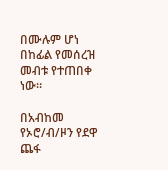በሙሉም ሆነ በከፊል የመሰረዝ መብቱ የተጠበቀ ነው።

በአብከመ የኦሮ/ብ/ዞን የደዋ ጨፋ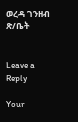ወረዳ ገንዘብ ጽ/ቤት


Leave a Reply

Your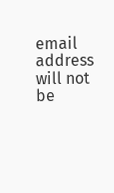email address will not be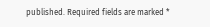published. Required fields are marked *